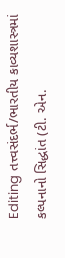Editing તત્ત્વસંદર્ભ/ભારતીય કાવ્યશાસ્ત્રમાં કલ્પનાનો સિદ્ધાંત (ટી. એન.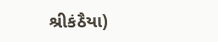શ્રીકંઠૈયા)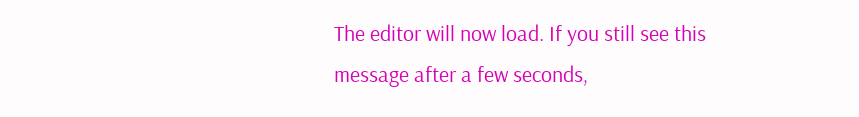The editor will now load. If you still see this message after a few seconds,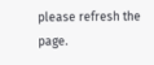please refresh the page.